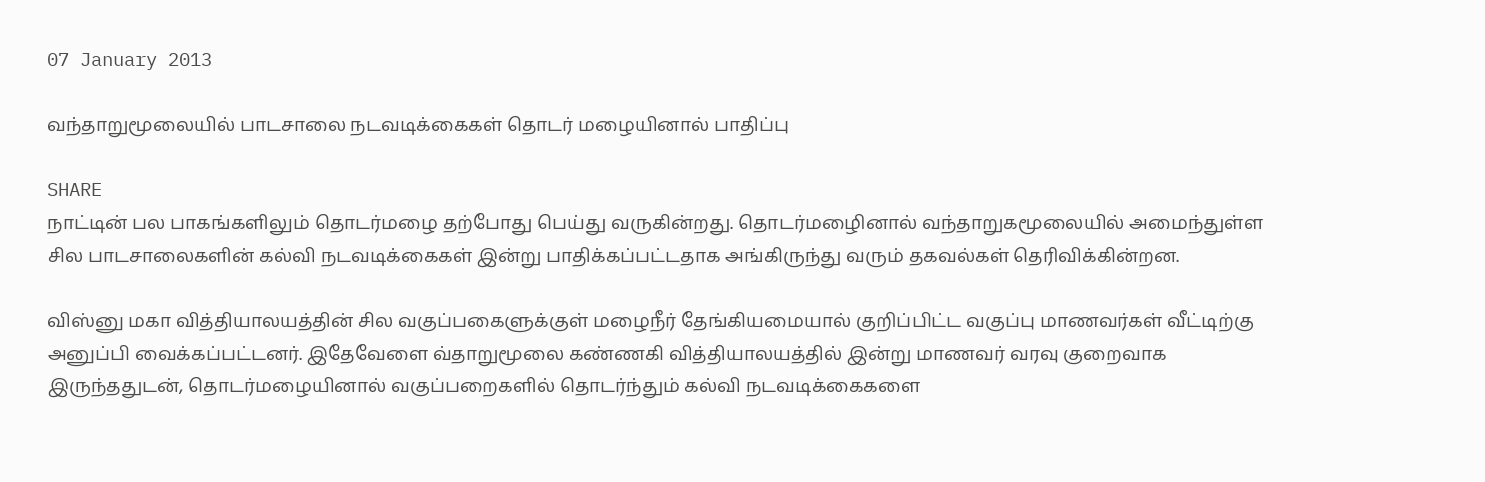07 January 2013

வந்தாறுமூலையில் பாடசாலை நடவடிக்கைகள் தொடர் மழையினால் பாதிப்பு

SHARE
நாட்டின் பல பாகங்களிலும் தொடர்மழை தற்போது பெய்து வருகின்றது. தொடர்மழைினால் வந்தாறுகமூலையில் அமைந்துள்ள சில பாடசாலைகளின் கல்வி நடவடிக்கைகள் இன்று பாதிக்கப்பட்டதாக அங்கிருந்து வரும் தகவல்கள் தெரிவிக்கின்றன.

விஸ்னு மகா வித்தியாலயத்தின் சில வகுப்பகைளுக்குள் மழைநீர் தேங்கியமையால் குறிப்பிட்ட வகுப்பு மாணவர்கள் வீட்டிற்கு அனுப்பி வைக்கப்பட்டனர். இதேவேளை வ்தாறுமூலை கண்ணகி வித்தியாலயத்தில் இன்று மாணவர் வரவு குறைவாக இருந்ததுடன், தொடர்மழையினால் வகுப்பறைகளில் தொடர்ந்தும் கல்வி நடவடிக்கைகளை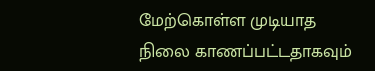மேற்கொள்ள முடியாத நிலை காணப்பட்டதாகவும்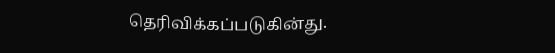தெரிவிக்கப்படுகின்து.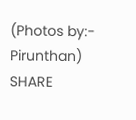(Photos by:- Pirunthan)
SHARE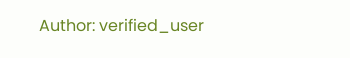Author: verified_user